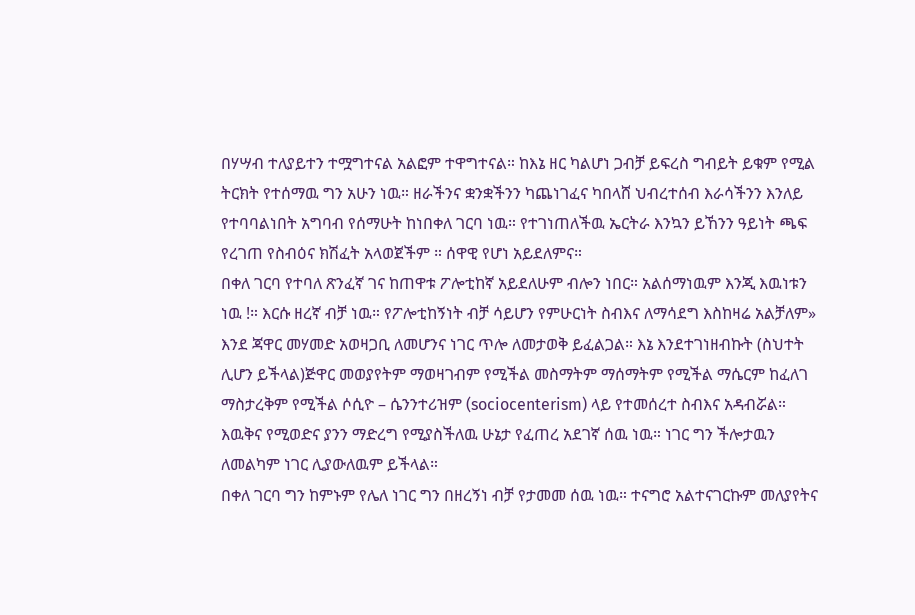በሃሣብ ተለያይተን ተሟግተናል አልፎም ተዋግተናል። ከእኔ ዘር ካልሆነ ጋብቻ ይፍረስ ግብይት ይቁም የሚል ትርክት የተሰማዉ ግን አሁን ነዉ። ዘራችንና ቋንቋችንን ካጨነገፈና ካበላሸ ህብረተሰብ እራሳችንን እንለይ የተባባልነበት አግባብ የሰማሁት ከነበቀለ ገርባ ነዉ። የተገነጠለችዉ ኤርትራ እንኳን ይኸንን ዓይነት ጫፍ የረገጠ የስብዕና ክሽፈት አላወጀችም ። ሰዋዊ የሆነ አይደለምና።
በቀለ ገርባ የተባለ ጽንፈኛ ገና ከጠዋቱ ፖሎቲከኛ አይደለሁም ብሎን ነበር። አልሰማነዉም እንጂ እዉነቱን ነዉ !። እርሱ ዘረኛ ብቻ ነዉ። የፖሎቲከኝነት ብቻ ሳይሆን የምሁርነት ስብእና ለማሳደግ እስከዛሬ አልቻለም»
እንደ ጃዋር መሃመድ አወዛጋቢ ለመሆንና ነገር ጥሎ ለመታወቅ ይፈልጋል። እኔ እንደተገነዘብኩት (ስህተት ሊሆን ይችላል)ጅዋር መወያየትም ማወዛገብም የሚችል መስማትም ማሰማትም የሚችል ማሴርም ከፈለገ ማስታረቅም የሚችል ሶሲዮ – ሴንንተሪዝም (sociocenterism) ላይ የተመሰረተ ስብእና አዳብሯል። እዉቅና የሚወድና ያንን ማድረግ የሚያስችለዉ ሁኔታ የፈጠረ አደገኛ ሰዉ ነዉ። ነገር ግን ችሎታዉን ለመልካም ነገር ሊያውለዉም ይችላል።
በቀለ ገርባ ግን ከምኑም የሌለ ነገር ግን በዘረኝነ ብቻ የታመመ ሰዉ ነዉ። ተናግሮ አልተናገርኩም መለያየትና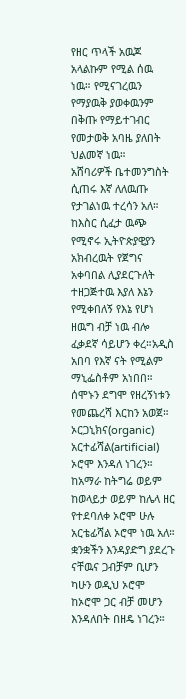የዘር ጥላች አዉጆ አላልኩም የሚል ሰዉ ነዉ። የሚናገረዉን የማያዉቅ ያወቀዉንም በቅጡ የማይተገብር የመታወቅ አባዜ ያለበት ህልመኛ ነዉ።
አሸባሪዎች ቤተመንግስት ሲጠሩ እኛ ለለዉጡ የታገልነዉ ተረሳን አለ። ከእስር ሲፈታ ዉጭ የሚኖሩ ኢትዮጵያዊያን አክብረዉት የጀግና አቀባበል ሊያደርጉለት ተዘጋጅተዉ እያለ እኔን የሚቀበለኝ የእኔ የሆነ ዘዉግ ብቻ ነዉ ብሎ ፈቃደኛ ሳይሆን ቀረ።አዲስ አበባ የእኛ ናት የሚልም ማኒፌስቶም አነበበ።
ሰሞኑን ደግሞ የዘረኝነቱን የመጨረሻ እርከን አወጀ። ኦርጋኒክና(organic) አርተፊሻል(artificial) ኦሮሞ እንዳለ ነገረን። ከአማራ ከትግሬ ወይም ከወላይታ ወይም ከሌላ ዘር የተደባለቀ ኦሮሞ ሁሉ አርቴፊሻል ኦሮሞ ነዉ አለ። ቋንቋችን እንዳያድግ ያደረጉ ናቸዉና ጋብቻም ቢሆን ካሁን ወዲህ ኦሮሞ ከኦሮሞ ጋር ብቻ መሆን እንዳለበት በዘዴ ነገረን።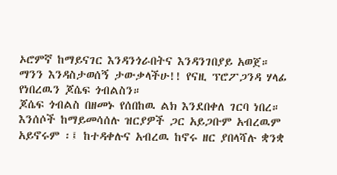ኦሮምኛ ከማይናገር እንዳንጎራበትና እንዳንገበያይ አወጀ።
ማንን እንዳስታወሰኝ ታውቃላችሁ!! የናዚ ፕሮፖጋንዳ ሃላፊ የነበረዉን ጆሴፍ ጎብልስን።
ጆሴፍ ጎብልስ በዘመኑ የሰበከዉ ልክ እንደበቀለ ገርባ ነበረ። እንሰሶች ከማይመሳሰሉ ዝርያዎች ጋር አይጋቡም አብረዉም አይኖሩም ፡፤ ከተዳቀሉና አብረዉ ከኖሩ ዘር ያበላሻሉ ቋንቋ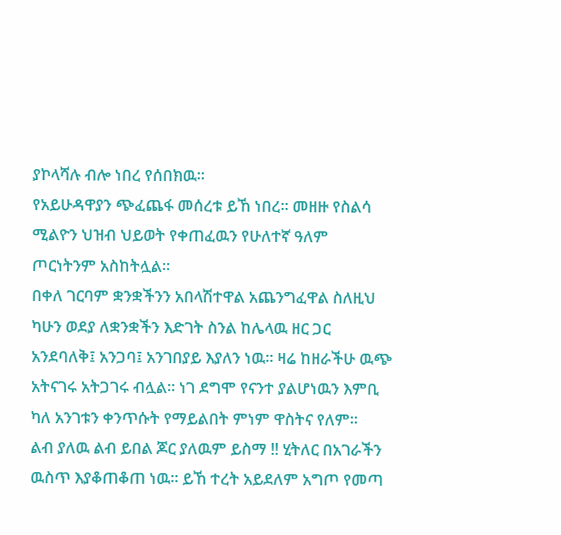ያኮላሻሉ ብሎ ነበረ የሰበክዉ።
የአይሁዳዋያን ጭፈጨፋ መሰረቱ ይኸ ነበረ። መዘዙ የስልሳ ሚልዮን ህዝብ ህይወት የቀጠፈዉን የሁለተኛ ዓለም ጦርነትንም አስከትሏል።
በቀለ ገርባም ቋንቋችንን አበላሽተዋል አጨንግፈዋል ስለዚህ ካሁን ወደያ ለቋንቋችን እድገት ስንል ከሌላዉ ዘር ጋር አንደባለቅ፤ አንጋባ፤ አንገበያይ እያለን ነዉ። ዛሬ ከዘራችሁ ዉጭ አትናገሩ አትጋገሩ ብሏል። ነገ ደግሞ የናንተ ያልሆነዉን እምቢ ካለ አንገቱን ቀንጥሱት የማይልበት ምነም ዋስትና የለም።
ልብ ያለዉ ልብ ይበል ጆር ያለዉም ይስማ !! ሂትለር በአገራችን ዉስጥ እያቆጠቆጠ ነዉ። ይኸ ተረት አይደለም አግጦ የመጣ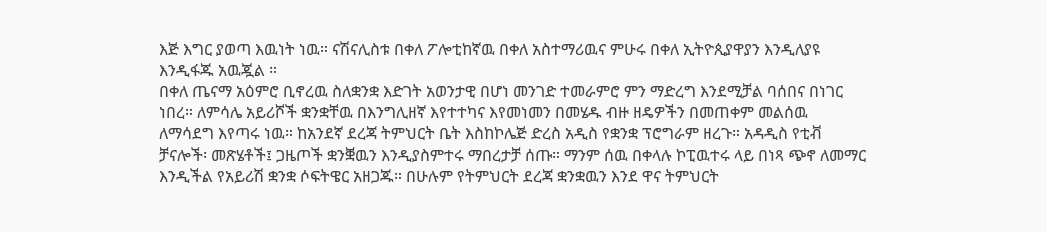እጅ እግር ያወጣ እዉነት ነዉ። ናሽናሊስቱ በቀለ ፖሎቲከኛዉ በቀለ አስተማሪዉና ምሁሩ በቀለ ኢትዮጲያዋያን እንዲለያዩ እንዲፋጁ አዉጇል ።
በቀለ ጤናማ አዕምሮ ቢኖረዉ ስለቋንቋ እድገት አወንታዊ በሆነ መንገድ ተመራምሮ ምን ማድረግ እንደሚቻል ባሰበና በነገር ነበረ። ለምሳሌ አይሪሾች ቋንቋቸዉ በእንግሊዘኛ እየተተካና እየመነመን በመሄዱ ብዙ ዘዴዎችን በመጠቀም መልሰዉ ለማሳደግ እየጣሩ ነዉ። ከአንደኛ ደረጃ ትምህርት ቤት እስከኮሌጅ ድረስ አዲስ የቋንቋ ፕሮግራም ዘረጉ። አዳዲስ የቲቭ ቻናሎች፡ መጽሄቶች፤ ጋዜጦች ቋንቛዉን እንዲያስምተሩ ማበረታቻ ሰጡ። ማንም ሰዉ በቀላሉ ኮፒዉተሩ ላይ በነጻ ጭኖ ለመማር እንዲችል የአይሪሽ ቋንቋ ሶፍትዌር አዘጋጁ። በሁሉም የትምህርት ደረጃ ቋንቋዉን እንደ ዋና ትምህርት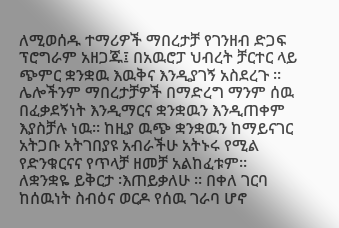ለሚወሰዱ ተማሪዎች ማበረታቻ የገንዘብ ድጋፍ ፕሮግራም አዘጋጁ፤ በአዉሮፓ ህብረት ቻርተር ላይ ጭምር ቋንቋዉ እዉቅና እንዲያገኝ አስደረጉ ። ሌሎችንም ማበረታቻዎች በማድረግ ማንም ሰዉ በፈቃደኝነት እንዲማርና ቋንቋዉን እንዲጠቀም እያስቻሉ ነዉ። ከዚያ ዉጭ ቋንቋዉን ከማይናገር አትጋቡ አትገበያዩ አብራችሁ አትኑሩ የሚል የድንቁርናና የጥላቻ ዘመቻ አልከፈቱም።
ለቋንቋዬ ይቅርታ ፡እጠይቃለሁ ። በቀለ ገርባ ከሰዉነት ስብዕና ወርዶ የሰዉ ገራባ ሆኖ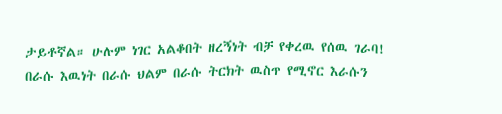ታይቶኛል። ሁሉም ነገር አልቆበት ዘረኝነት ብቻ የቀረዉ የሰዉ ገራባ!
በራሱ እዉነት በራሱ ህልም በራሱ ትርክት ዉስጥ የሚኖር እራሱን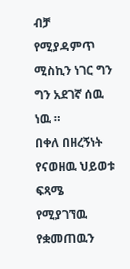ብቻ የሚያዳምጥ ሚስኪን ነገር ግን ግን አደገኛ ሰዉ ነዉ ።
በቀለ በዘረኝነት የናወዘዉ ህይወቱ ፍጻሜ የሚያገኘዉ የቋመጠዉን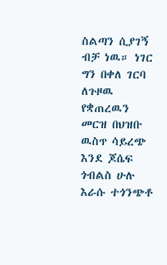ስልጣን ሲያገኝ ብቻ ነዉ። ነገር ግን በቀለ ገርባ ለጉዞዉ የቋጠረዉን መርዝ በህዝቡ ዉስጥ ሳይረጭ እንደ ጆሴፍ ጎብልስ ሁሉ እራሱ ተጎንጭቶ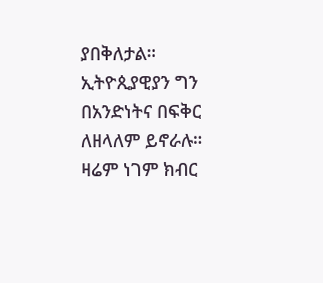ያበቅለታል። ኢትዮጲያዊያን ግን በአንድነትና በፍቅር ለዘላለም ይኖራሉ።
ዛሬም ነገም ክብር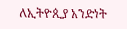ለኢትዮጲያ አንድነት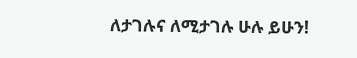ለታገሉና ለሚታገሉ ሁሉ ይሁን!